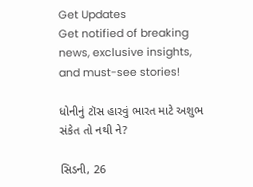Get Updates
Get notified of breaking news, exclusive insights, and must-see stories!

ધોનીનું ટૉસ હારવું ભારત માટે અશુભ સંકેત તો નથી ને?

સિડની, 26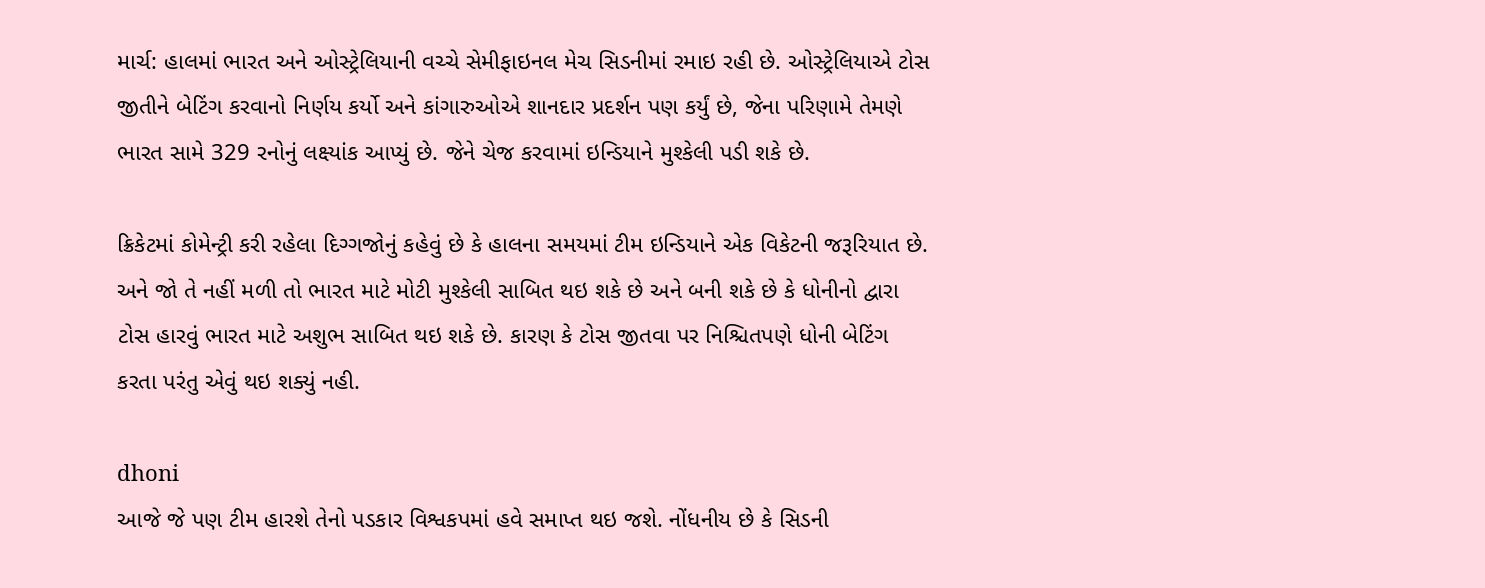માર્ચ: હાલમાં ભારત અને ઓસ્ટ્રેલિયાની વચ્ચે સેમીફાઇનલ મેચ સિડનીમાં રમાઇ રહી છે. ઓસ્ટ્રેલિયાએ ટોસ જીતીને બેટિંગ કરવાનો નિર્ણય કર્યો અને કાંગારુઓએ શાનદાર પ્રદર્શન પણ કર્યું છે, જેના પરિણામે તેમણે ભારત સામે 329 રનોનું લક્ષ્યાંક આપ્યું છે. જેને ચેજ કરવામાં ઇન્ડિયાને મુશ્કેલી પડી શકે છે.

ક્રિકેટમાં કોમેન્ટ્રી કરી રહેલા દિગ્ગજોનું કહેવું છે કે હાલના સમયમાં ટીમ ઇન્ડિયાને એક વિકેટની જરૂરિયાત છે. અને જો તે નહીં મળી તો ભારત માટે મોટી મુશ્કેલી સાબિત થઇ શકે છે અને બની શકે છે કે ધોનીનો દ્વારા ટોસ હારવું ભારત માટે અશુભ સાબિત થઇ શકે છે. કારણ કે ટોસ જીતવા પર નિશ્ચિતપણે ધોની બેટિંગ કરતા પરંતુ એવું થઇ શક્યું નહી.

dhoni
આજે જે પણ ટીમ હારશે તેનો પડકાર વિશ્વકપમાં હવે સમાપ્ત થઇ જશે. નોંધનીય છે કે સિડની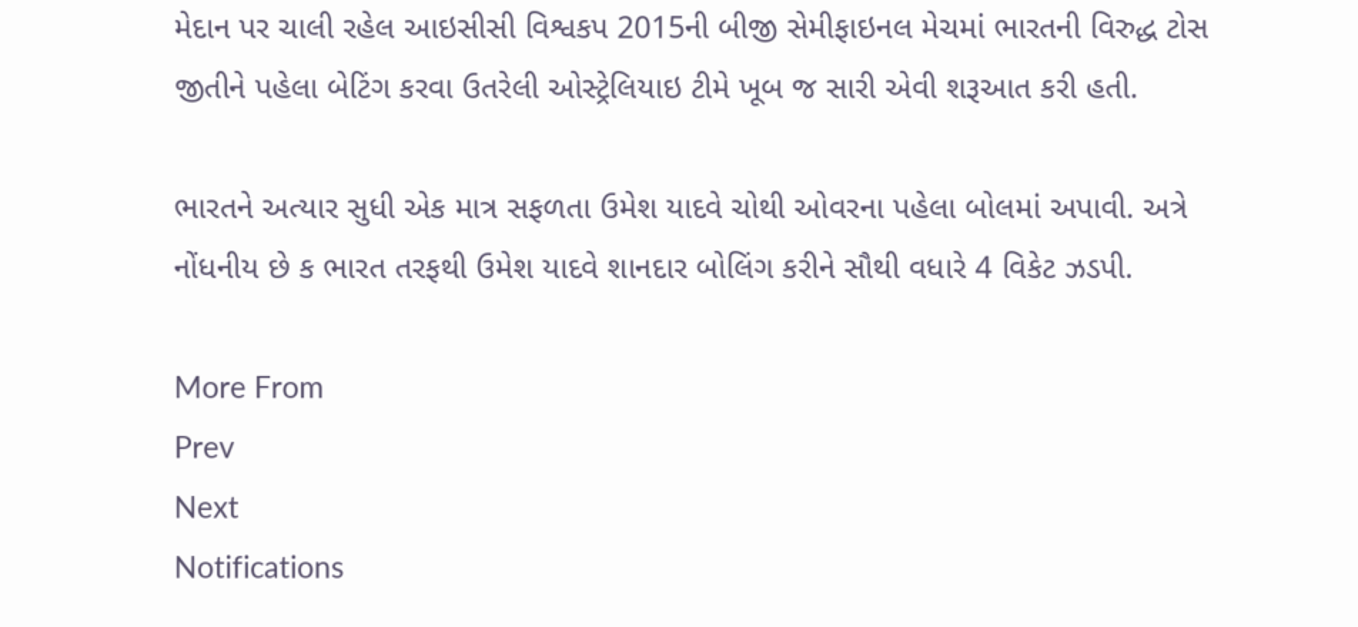મેદાન પર ચાલી રહેલ આઇસીસી વિશ્વકપ 2015ની બીજી સેમીફાઇનલ મેચમાં ભારતની વિરુદ્ધ ટોસ જીતીને પહેલા બેટિંગ કરવા ઉતરેલી ઓસ્ટ્રેલિયાઇ ટીમે ખૂબ જ સારી એવી શરૂઆત કરી હતી.

ભારતને અત્યાર સુધી એક માત્ર સફળતા ઉમેશ યાદવે ચોથી ઓવરના પહેલા બોલમાં અપાવી. અત્રે નોંધનીય છે ક ભારત તરફથી ઉમેશ યાદવે શાનદાર બોલિંગ કરીને સૌથી વધારે 4 વિકેટ ઝડપી.

More From
Prev
Next
Notifications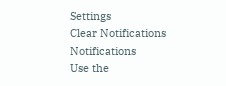Settings
Clear Notifications
Notifications
Use the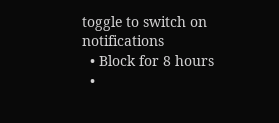toggle to switch on notifications
  • Block for 8 hours
  •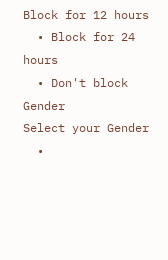Block for 12 hours
  • Block for 24 hours
  • Don't block
Gender
Select your Gender
  •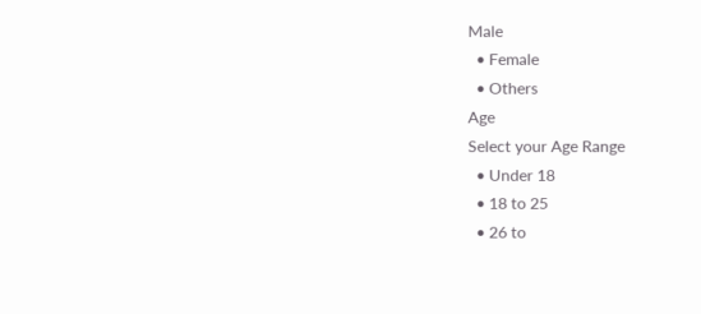Male
  • Female
  • Others
Age
Select your Age Range
  • Under 18
  • 18 to 25
  • 26 to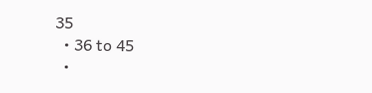35
  • 36 to 45
  •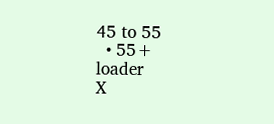45 to 55
  • 55+
loader
X